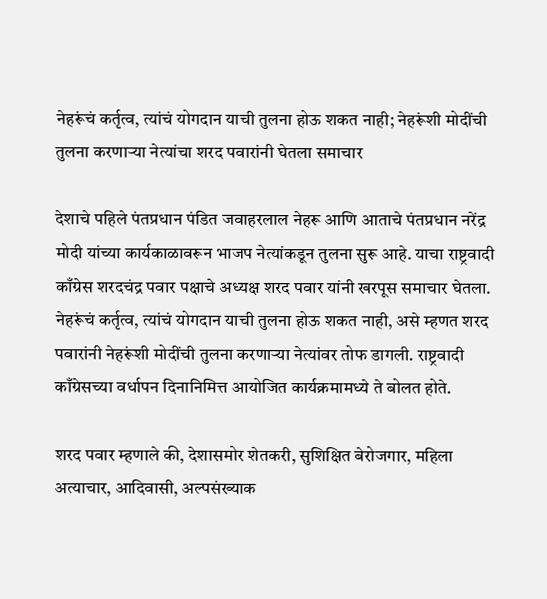नेहरूंचं कर्तृत्व, त्यांचं योगदान याची तुलना होऊ शकत नाही; नेहरूंशी मोदींची तुलना करणाऱ्या नेत्यांचा शरद पवारांनी घेतला समाचार

देशाचे पहिले पंतप्रधान पंडित जवाहरलाल नेहरू आणि आताचे पंतप्रधान नरेंद्र मोदी यांच्या कार्यकाळावरून भाजप नेत्यांकडून तुलना सुरू आहे. याचा राष्ट्रवादी काँग्रेस शरदचंद्र पवार पक्षाचे अध्यक्ष शरद पवार यांनी खरपूस समाचार घेतला. नेहरूंचं कर्तृत्व, त्यांचं योगदान याची तुलना होऊ शकत नाही, असे म्हणत शरद पवारांनी नेहरूंशी मोदींची तुलना करणाऱ्या नेत्यांवर तोफ डागली. राष्ट्रवादी काँग्रेसच्या वर्धापन दिनानिमित्त आयोजित कार्यक्रमामध्ये ते बोलत होते.

शरद पवार म्हणाले की, देशासमोर शेतकरी, सुशिक्षित बेरोजगार, महिला अत्याचार, आदिवासी, अल्पसंख्याक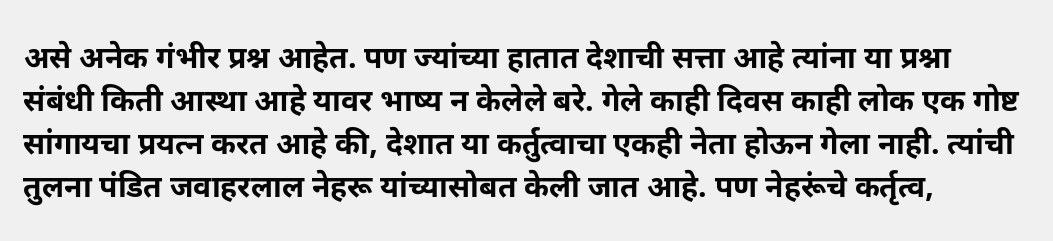असे अनेक गंभीर प्रश्न आहेत. पण ज्यांच्या हातात देशाची सत्ता आहे त्यांना या प्रश्ना संबंधी किती आस्था आहे यावर भाष्य न केलेले बरे. गेले काही दिवस काही लोक एक गोष्ट सांगायचा प्रयत्न करत आहे की, देशात या कर्तुत्वाचा एकही नेता होऊन गेला नाही. त्यांची तुलना पंडित जवाहरलाल नेहरू यांच्यासोबत केली जात आहे. पण नेहरूंचे कर्तृत्व,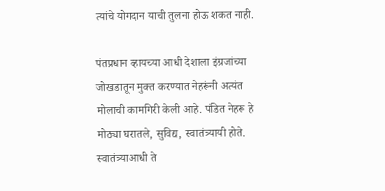त्यांचे योगदान याची तुलना होऊ शकत नाही.

पंतप्रधान व्हायच्या आधी देशाला इंग्रजांच्या जोखडातून मुक्त करण्यात नेहरूंनी अत्यंत मोलाची कामगिरी केली आहे. पंडित नेहरू हे मोठ्या घरातले, सुविद्य, स्वातंत्र्यायी होते. स्वातंत्र्याआधी ते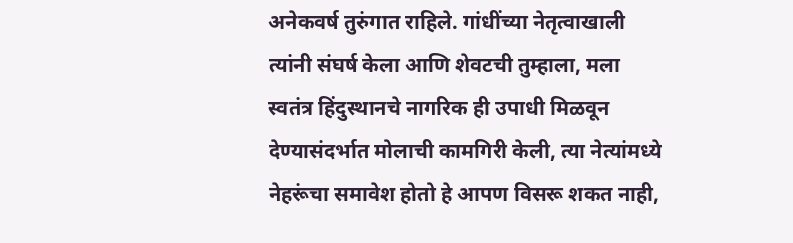अनेकवर्ष तुरुंगात राहिले. गांधींच्या नेतृत्वाखाली त्यांनी संघर्ष केला आणि शेवटची तुम्हाला, मला स्वतंत्र हिंदुस्थानचे नागरिक ही उपाधी मिळवून देण्यासंदर्भात मोलाची कामगिरी केली, त्या नेत्यांमध्ये नेहरूंचा समावेश होतो हे आपण विसरू शकत नाही,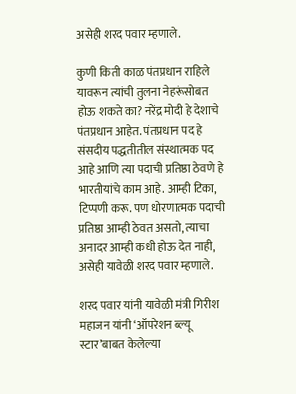असेही शरद पवार म्हणाले.

कुणी किती काळ पंतप्रधान राहिले यावरून त्यांची तुलना नेहरूंसोबत होऊ शकते का? नरेंद्र मोदी हे देशाचे पंतप्रधान आहेत. पंतप्रधान पद हे संसदीय पद्धतीतील संस्थात्मक पद आहे आणि त्या पदाची प्रतिष्ठा ठेवणे हे भारतीयांचे काम आहे. आम्ही टिका, टिप्पणी करू. पण धोरणात्मक पदाची प्रतिष्ठा आम्ही ठेवत असतो, त्याचा अनादर आम्ही कधी होऊ देत नाही, असेही यावेळी शरद पवार म्हणाले.

शरद पवार यांनी यावेळी मंत्री गिरीश महाजन यांनी ‘ऑपरेशन ब्ल्यू स्टार’बाबत केलेल्या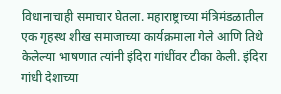विधानाचाही समाचार घेतला. महाराष्ट्राच्या मंत्रिमंडळातील एक गृहस्थ शीख समाजाच्या कार्यक्रमाला गेले आणि तिथे केलेल्या भाषणात त्यांनी इंदिरा गांधींवर टीका केली. इंदिरा गांधी देशाच्या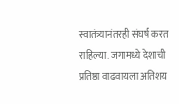स्वातंत्र्यानंतरही संघर्ष करत राहिल्या. जगामध्ये देशाची प्रतिष्ठा वाढवायला अतिशय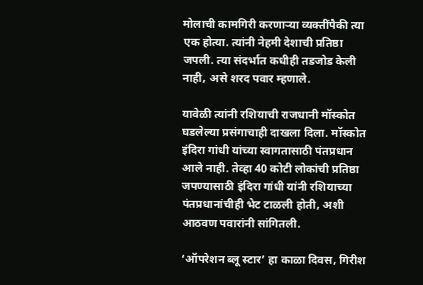मोलाची कामगिरी करणाऱ्या व्यक्तींपैकी त्या एक होत्या. त्यांनी नेहमी देशाची प्रतिष्ठा जपली. त्या संदर्भात कधीही तडजोड केली नाही, असे शरद पवार म्हणाले.

यावेळी त्यांनी रशियाची राजधानी मॉस्कोत घडलेल्या प्रसंगाचाही दाखला दिला. मॉस्कोत इंदिरा गांधी यांच्या स्वागतासाठी पंतप्रधान आले नाही. तेव्हा 40 कोटी लोकांची प्रतिष्ठा जपण्यासाठी इंदिरा गांधी यांनी रशियाच्या पंतप्रधानांचीही भेट टाळली होती, अशी आठवण पवारांनी सांगितली.

‘ऑपरेशन ब्लू स्टार’ हा काळा दिवस, गिरीश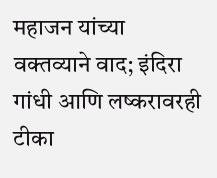महाजन यांच्या वक्तव्याने वाद; इंदिरा गांधी आणि लष्करावरही टीका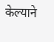केल्याने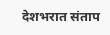देशभरात संताप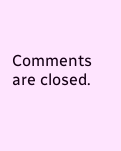Comments are closed.